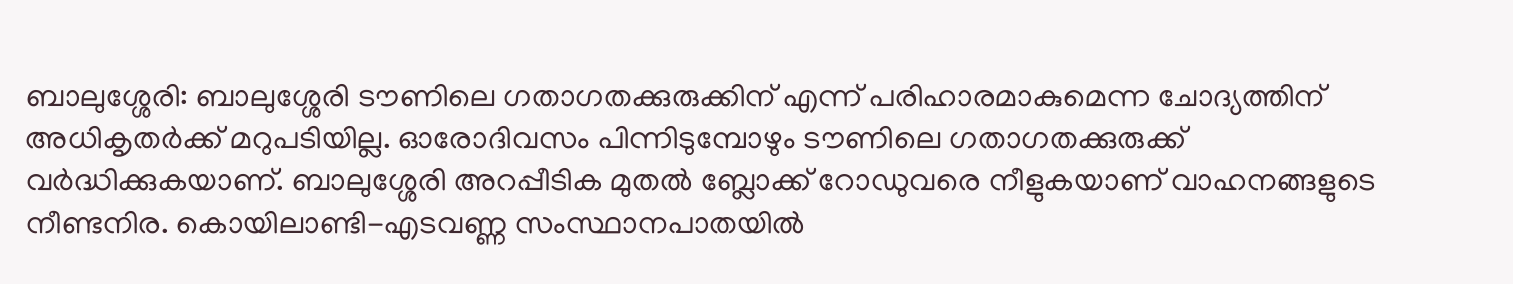ബാലുശ്ശേരി: ബാലുശ്ശേരി ടൗണിലെ ഗതാഗതക്കുരുക്കിന് എന്ന് പരിഹാരമാകുമെന്ന ചോദ്യത്തിന് അധികൃതർക്ക് മറുപടിയില്ല. ഓരോദിവസം പിന്നിടുമ്പോഴും ടൗണിലെ ഗതാഗതക്കുരുക്ക് വർദ്ധിക്കുകയാണ്. ബാലുശ്ശേരി അറപ്പീടിക മുതൽ ബ്ലോക്ക് റോഡുവരെ നീളുകയാണ് വാഹനങ്ങളുടെ നീണ്ടനിര. കൊയിലാണ്ടി-എടവണ്ണ സംസ്ഥാനപാതയിൽ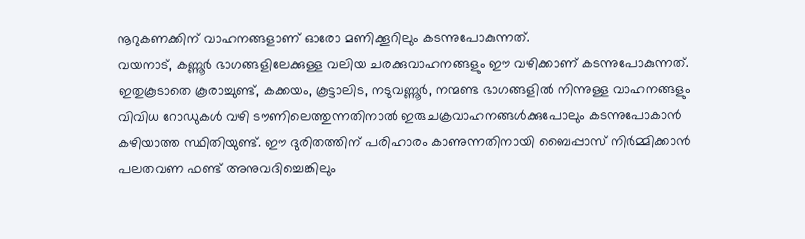നൂറുകണക്കിന് വാഹനങ്ങളാണ് ഓരോ മണിക്കൂറിലും കടന്നുപോകുന്നത്.
വയനാട്, കണ്ണൂർ ഭാഗങ്ങളിലേക്കുള്ള വലിയ ചരക്കുവാഹനങ്ങളും ഈ വഴിക്കാണ് കടന്നുപോകുന്നത്. ഇതുകൂടാതെ കൂരാച്ചുണ്ട്, കക്കയം, കൂട്ടാലിട, നടുവണ്ണൂർ, നന്മണ്ട ഭാഗങ്ങളിൽ നിന്നുള്ള വാഹനങ്ങളും വിവിധ റോഡുകൾ വഴി ടൗണിലെത്തുന്നതിനാൽ ഇരുചക്രവാഹനങ്ങൾക്കുപോലും കടന്നുപോകാൻ കഴിയാത്ത സ്ഥിതിയുണ്ട്. ഈ ദുരിതത്തിന് പരിഹാരം കാണുന്നതിനായി ബൈപ്പാസ് നിർമ്മിക്കാൻ പലതവണ ഫണ്ട് അനുവദിച്ചെങ്കിലും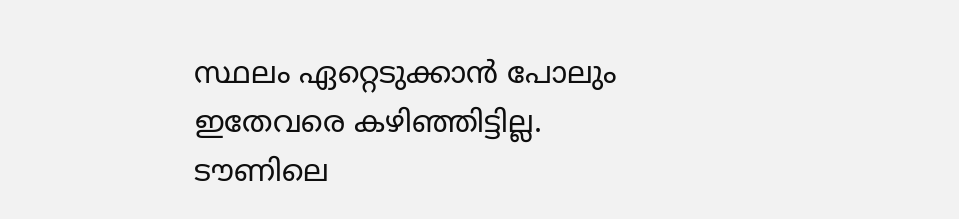സ്ഥലം ഏറ്റെടുക്കാൻ പോലും ഇതേവരെ കഴിഞ്ഞിട്ടില്ല.
ടൗണിലെ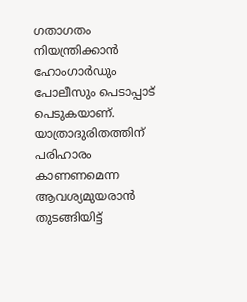ഗതാഗതം നിയന്ത്രിക്കാൻ ഹോംഗാർഡും പോലീസും പെടാപ്പാട് പെടുകയാണ്. യാത്രാദുരിതത്തിന് പരിഹാരം കാണണമെന്ന ആവശ്യമുയരാൻ തുടങ്ങിയിട്ട്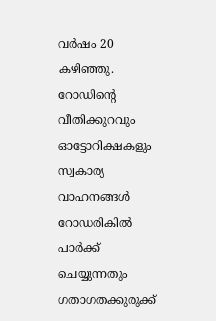വർഷം 20 കഴിഞ്ഞു. റോഡിന്റെ വീതിക്കുറവും ഓട്ടോറിക്ഷകളും സ്വകാര്യ വാഹനങ്ങൾ റോഡരികിൽ പാർക്ക് ചെയ്യുന്നതും ഗതാഗതക്കുരുക്ക്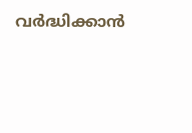വർദ്ധിക്കാൻ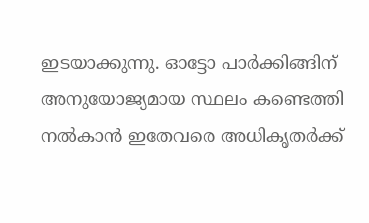ഇടയാക്കുന്നു. ഓട്ടോ പാർക്കിങ്ങിന് അനുയോജ്യമായ സ്ഥലം കണ്ടെത്തി നൽകാൻ ഇതേവരെ അധികൃതർക്ക്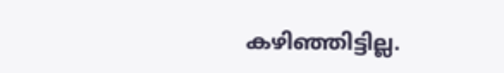കഴിഞ്ഞിട്ടില്ല.